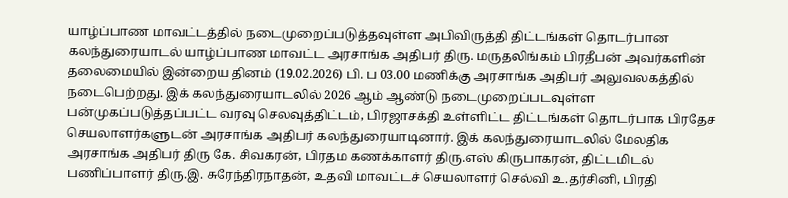யாழ்ப்பாண மாவட்டத்தில் நடைமுறைப்படுத்தவுள்ள அபிவிருத்தி திட்டங்கள் தொடர்பான கலந்துரையாடல் யாழ்ப்பாண மாவட்ட அரசாங்க அதிபர் திரு. மருதலிங்கம் பிரதீபன் அவர்களின் தலைமையில் இன்றைய தினம் (19.02.2026) பி. ப 03.00 மணிக்கு அரசாங்க அதிபர் அலுவலகத்தில் நடைபெற்றது. இக் கலந்துரையாடலில் 2026 ஆம் ஆண்டு நடைமுறைப்படவுள்ள பன்முகப்படுத்தப்பட்ட வரவு செலவுத்திட்டம், பிரஜாசக்தி உள்ளிட்ட திட்டங்கள் தொடர்பாக பிரதேச செயலாளர்களுடன் அரசாங்க அதிபர் கலந்துரையாடினார். இக் கலந்துரையாடலில் மேலதிக அரசாங்க அதிபர் திரு கே. சிவகரன், பிரதம கணக்காளர் திரு.எஸ் கிருபாகரன், திட்டமிடல் பணிப்பாளர் திரு.இ. சுரேந்திரநாதன், உதவி மாவட்டச் செயலாளர் செல்வி உ.தர்சினி, பிரதி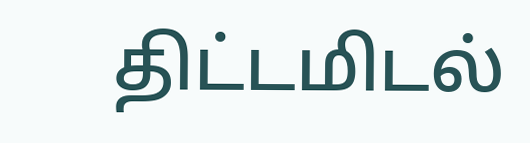திட்டமிடல்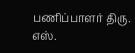பணிப்பாளர் திரு. எஸ்.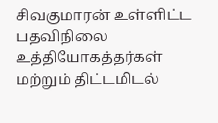சிவகுமாரன் உள்ளிட்ட பதவிநிலை உத்தியோகத்தர்கள் மற்றும் திட்டமிடல்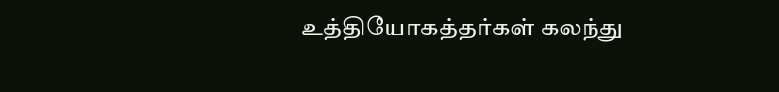உத்தியோகத்தர்கள் கலந்து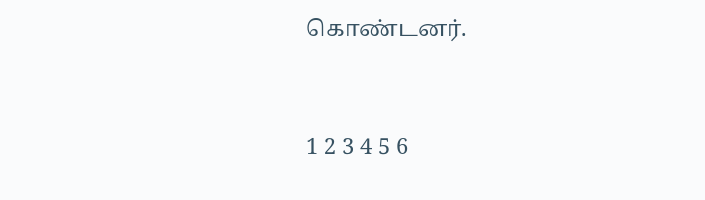கொண்டனர்.


1 2 3 4 5 6